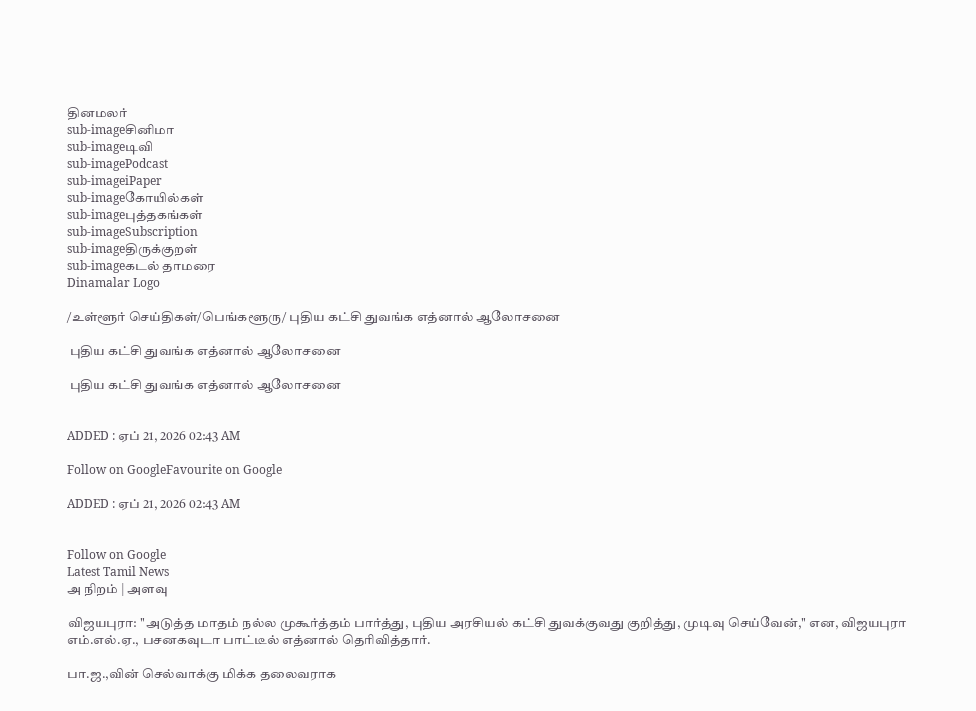தினமலர்
sub-imageசினிமா
sub-imageடிவி
sub-imagePodcast
sub-imageiPaper
sub-imageகோயில்கள்
sub-imageபுத்தகங்கள்
sub-imageSubscription
sub-imageதிருக்குறள்
sub-imageகடல் தாமரை
Dinamalar Logo

/உள்ளூர் செய்திகள்/பெங்களூரு/ புதிய கட்சி துவங்க எத்னால் ஆலோசனை

 புதிய கட்சி துவங்க எத்னால் ஆலோசனை

 புதிய கட்சி துவங்க எத்னால் ஆலோசனை


ADDED : ஏப் 21, 2026 02:43 AM

Follow on GoogleFavourite on Google

ADDED : ஏப் 21, 2026 02:43 AM


Follow on Google
Latest Tamil News
அ நிறம் | அளவு

விஜயபுரா: ''அடுத்த மாதம் நல்ல முகூர்த்தம் பார்த்து, புதிய அரசியல் கட்சி துவக்குவது குறித்து, முடிவு செய்வேன்,'' என, விஜயபுரா எம்.எல்.ஏ., பசனகவுடா பாட்டீல் எத்னால் தெரிவித்தார்.

பா.ஜ.,வின் செல்வாக்கு மிக்க தலைவராக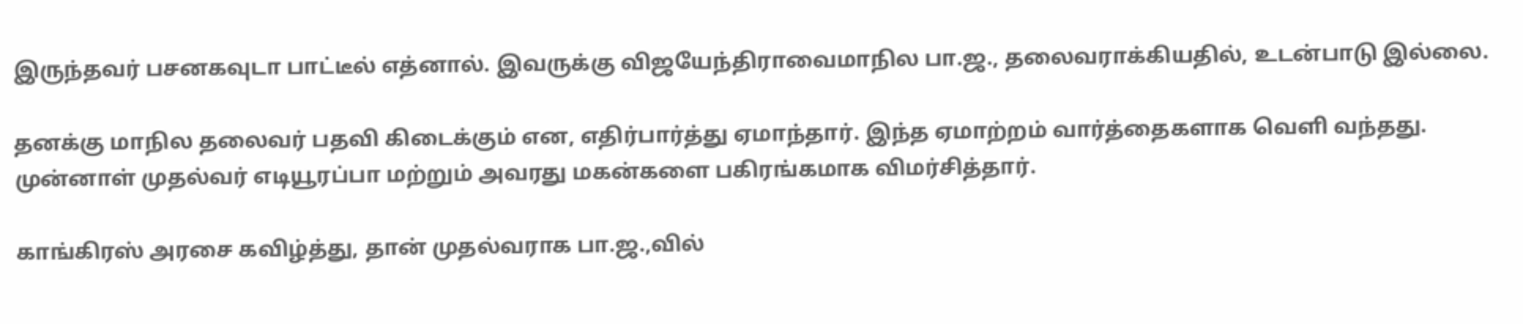இருந்தவர் பசனகவுடா பாட்டீல் எத்னால். இவருக்கு விஜயேந்திராவைமாநில பா.ஜ., தலைவராக்கியதில், உடன்பாடு இல்லை.

தனக்கு மாநில தலைவர் பதவி கிடைக்கும் என, எதிர்பார்த்து ஏமாந்தார். இந்த ஏமாற்றம் வார்த்தைகளாக வெளி வந்தது. முன்னாள் முதல்வர் எடியூரப்பா மற்றும் அவரது மகன்களை பகிரங்கமாக விமர்சித்தார்.

காங்கிரஸ் அரசை கவிழ்த்து, தான் முதல்வராக பா.ஜ.,வில்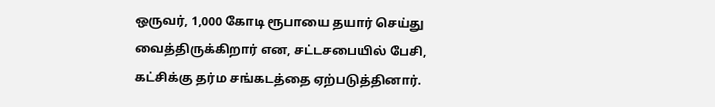ஒருவர், 1,000 கோடி ரூபாயை தயார் செய்து வைத்திருக்கிறார் என, சட்டசபையில் பேசி, கட்சிக்கு தர்ம சங்கடத்தை ஏற்படுத்தினார்.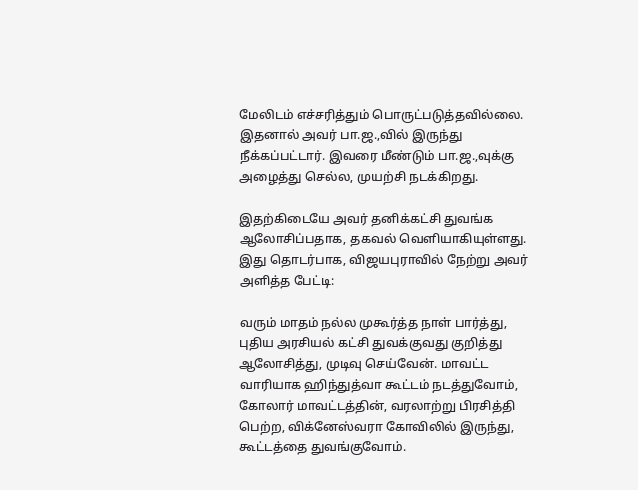மேலிடம் எச்சரித்தும் பொருட்படுத்தவில்லை. இதனால் அவர் பா.ஜ.,வில் இருந்து நீக்கப்பட்டார். இவரை மீண்டும் பா.ஜ.,வுக்கு அழைத்து செல்ல, முயற்சி நடக்கிறது.

இதற்கிடையே அவர் தனிக்கட்சி துவங்க ஆலோசிப்பதாக, தகவல் வெளியாகியுள்ளது. இது தொடர்பாக, விஜயபுராவில் நேற்று அவர் அளித்த பேட்டி:

வரும் மாதம் நல்ல முகூர்த்த நாள் பார்த்து, புதிய அரசியல் கட்சி துவக்குவது குறித்து ஆலோசித்து, முடிவு செய்வேன். மாவட்ட வாரியாக ஹிந்துத்வா கூட்டம் நடத்துவோம், கோலார் மாவட்டத்தின், வரலாற்று பிரசித்தி பெற்ற, விக்னேஸ்வரா கோவிலில் இருந்து, கூட்டத்தை துவங்குவோம்.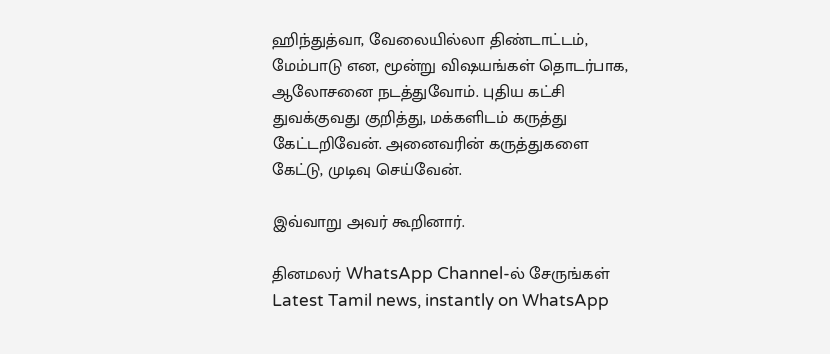ஹிந்துத்வா, வேலையில்லா திண்டாட்டம், மேம்பாடு என, மூன்று விஷயங்கள் தொடர்பாக, ஆலோசனை நடத்துவோம். புதிய கட்சி துவக்குவது குறித்து, மக்களிடம் கருத்து கேட்டறிவேன். அனைவரின் கருத்துகளை கேட்டு, முடிவு செய்வேன்.

இவ்வாறு அவர் கூறினார்.

தினமலர் WhatsApp Channel-ல் சேருங்கள்
Latest Tamil news, instantly on WhatsApp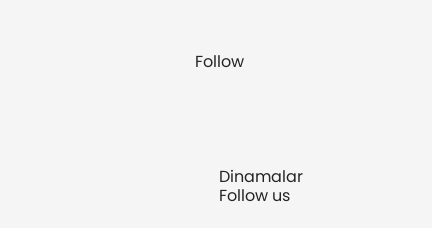Follow





      Dinamalar
      Follow us